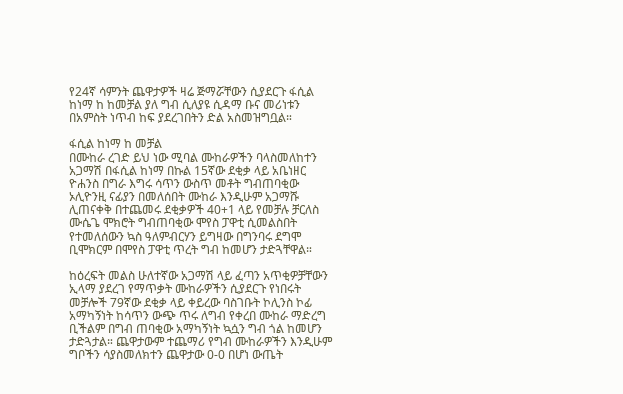የ24ኛ ሳምንት ጨዋታዎች ዛሬ ጅማሯቸውን ሲያደርጉ ፋሲል ከነማ ከ ከመቻል ያለ ግብ ሲለያዩ ሲዳማ ቡና መሪነቱን በአምስት ነጥብ ከፍ ያደረገበትን ድል አስመዝግቧል።

ፋሲል ከነማ ከ መቻል
በሙከራ ረገድ ይህ ነው ሚባል ሙከራዎችን ባላስመለከተን አጋማሽ በፋሲል ከነማ በኩል 15ኛው ደቂቃ ላይ አቤነዘር ዮሐንስ በግራ እግሩ ሳጥን ውስጥ መቶት ግብጠባቂው ኦሊዮንዚ ናፊያን በመለሰበት ሙከራ እንዲሁም አጋማሹ ሊጠናቀቅ በተጨመሩ ደቂቃዎች 40+1 ላይ የመቻሉ ቻርለስ ሙሴጌ ሞክሮት ግብጠባቂው ሞየስ ፓዋቲ ሲመልስበት የተመለሰውን ኳስ ዓለምብርሃን ይግዛው በግንባሩ ደግሞ ቢሞክርም በሞየስ ፓዋቲ ጥረት ግብ ከመሆን ታድጓቸዋል።

ከዕረፍት መልስ ሁለተኛው አጋማሽ ላይ ፈጣን አጥቂዎቻቸውን ኢላማ ያደረገ የማጥቃት ሙከራዎችን ሲያደርጉ የነበሩት መቻሎች 79ኛው ደቂቃ ላይ ቀይረው ባስገቡት ኮሊንስ ኮፊ አማካኝነት ከሳጥን ውጭ ጥሩ ለግብ የቀረበ ሙከራ ማድረግ ቢችልም በግብ ጠባቂው አማካኝነት ኳሷን ግብ ጎል ከመሆን ታድጓታል። ጨዋታውም ተጨማሪ የግብ ሙከራዎችን እንዲሁም ግቦችን ሳያስመለክተን ጨዋታው 0-0 በሆነ ውጤት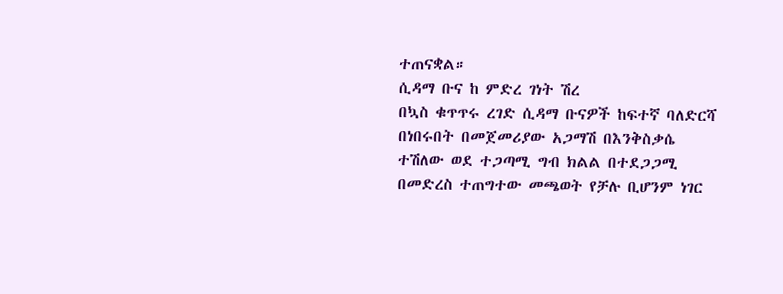ተጠናቋል።
ሲዳማ ቡና ከ ምድረ ገነት ሽረ
በኳስ ቁጥጥሩ ረገድ ሲዳማ ቡናዎች ከፍተኛ ባለድርሻ በነበሩበት በመጀመሪያው አጋማሽ በእንቅስቃሴ ተሽለው ወደ ተጋጣሚ ግብ ክልል በተደጋጋሚ በመድረስ ተጠግተው መጫወት የቻሉ ቢሆንም ነገር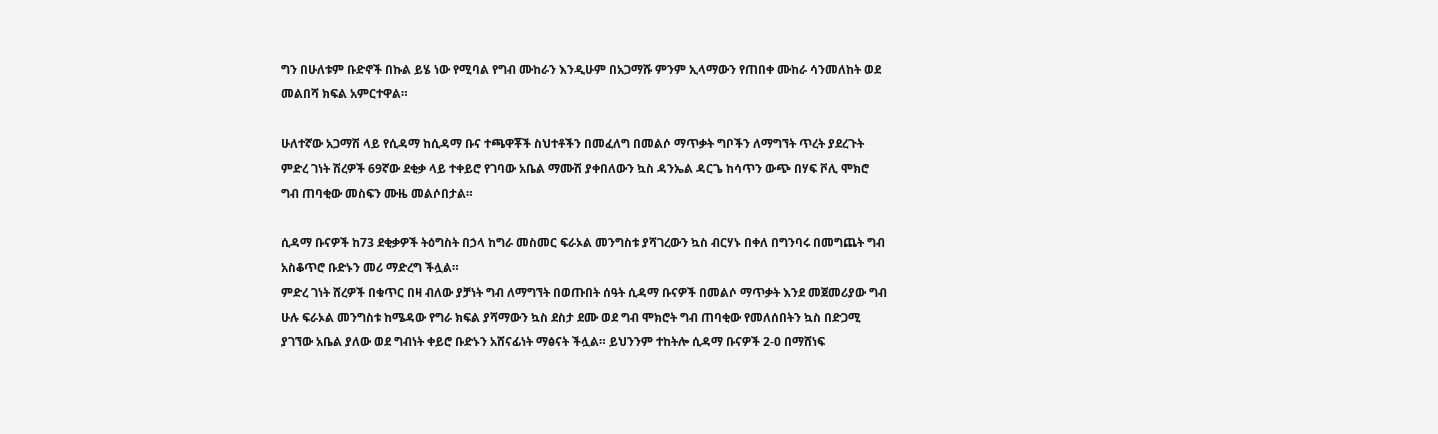ግን በሁለቱም ቡድኖች በኩል ይሄ ነው የሚባል የግብ ሙከራን እንዲሁም በአጋማሹ ምንም ኢላማውን የጠበቀ ሙከራ ሳንመለከት ወደ መልበሻ ክፍል አምርተዋል።

ሁለተኛው አጋማሽ ላይ የሲዳማ ከሲዳማ ቡና ተጫዋቾች ስህተቶችን በመፈለግ በመልሶ ማጥቃት ግቦችን ለማግኘት ጥረት ያደረጉት ምድረ ገነት ሽረዎች 69ኛው ደቂቃ ላይ ተቀይሮ የገባው አቤል ማሙሽ ያቀበለውን ኳስ ዳንኤል ዳርጌ ከሳጥን ውጭ በሃፍ ቮሊ ሞክሮ ግብ ጠባቂው መስፍን ሙዜ መልሶበታል።

ሲዳማ ቡናዎች ከ73 ደቂቃዎች ትዕግስት በኃላ ከግራ መስመር ፍራኦል መንግስቱ ያሻገረውን ኳስ ብርሃኑ በቀለ በግንባሩ በመግጨት ግብ አስቆጥሮ ቡድኑን መሪ ማድረግ ችሏል።
ምድረ ገነት ሸረዎች በቁጥር በዛ ብለው ያቻነት ግብ ለማግኘት በወጡበት ሰዓት ሲዳማ ቡናዎች በመልሶ ማጥቃት እንደ መጀመሪያው ግብ ሁሉ ፍራኦል መንግስቱ ከሜዳው የግራ ክፍል ያሻማውን ኳስ ደስታ ደሙ ወደ ግብ ሞክሮት ግብ ጠባቂው የመለሰበትን ኳስ በድጋሚ ያገኘው አቤል ያለው ወደ ግብነት ቀይሮ ቡድኑን አሸናፊነት ማፅናት ችሏል። ይህንንም ተከትሎ ሲዳማ ቡናዎች 2-0 በማሸነፍ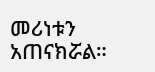መሪነቱን አጠናክሯል።